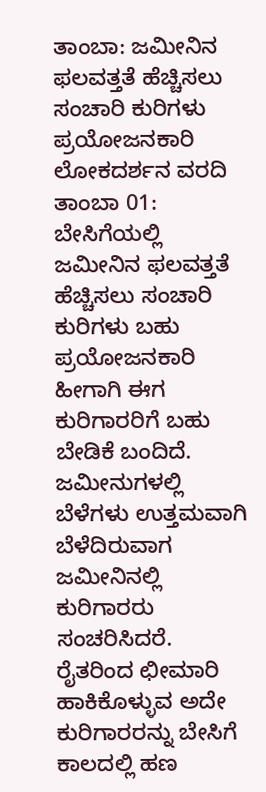ತಾಂಬಾ: ಜಮೀನಿನ ಫಲವತ್ತತೆ ಹೆಚ್ಚಿಸಲು ಸಂಚಾರಿ ಕುರಿಗಳು ಪ್ರಯೋಜನಕಾರಿ
ಲೋಕದರ್ಶನ ವರದಿ
ತಾಂಬಾ 01: ಬೇಸಿಗೆಯಲ್ಲಿ ಜಮೀನಿನ ಫಲವತ್ತತೆ ಹೆಚ್ಚಿಸಲು ಸಂಚಾರಿ ಕುರಿಗಳು ಬಹು ಪ್ರಯೋಜನಕಾರಿ ಹೀಗಾಗಿ ಈಗ ಕುರಿಗಾರರಿಗೆ ಬಹು ಬೇಡಿಕೆ ಬಂದಿದೆ. ಜಮೀನುಗಳಲ್ಲಿ ಬೆಳೆಗಳು ಉತ್ತಮವಾಗಿ ಬೆಳೆದಿರುವಾಗ ಜಮೀನಿನಲ್ಲಿ ಕುರಿಗಾರರು ಸಂಚರಿಸಿದರೆ. ರೈತರಿಂದ ಛೀಮಾರಿ ಹಾಕಿಕೊಳ್ಳುವ ಅದೇ ಕುರಿಗಾರರನ್ನು ಬೇಸಿಗೆ ಕಾಲದಲ್ಲಿ ಹಣ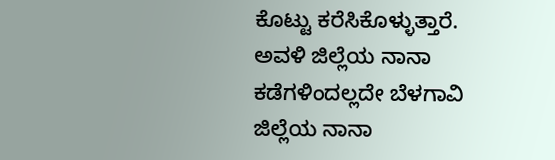ಕೊಟ್ಟು ಕರೆಸಿಕೊಳ್ಳುತ್ತಾರೆ.
ಅವಳಿ ಜಿಲ್ಲೆಯ ನಾನಾ ಕಡೆಗಳಿಂದಲ್ಲದೇ ಬೆಳಗಾವಿ ಜಿಲ್ಲೆಯ ನಾನಾ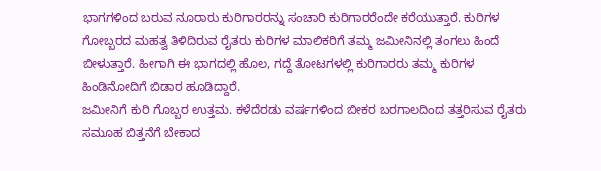ಭಾಗಗಳಿಂದ ಬರುವ ನೂರಾರು ಕುರಿಗಾರರನ್ನು ಸಂಚಾರಿ ಕುರಿಗಾರರೆಂದೇ ಕರೆಯುತ್ತಾರೆ. ಕುರಿಗಳ ಗೋಬ್ಬರದ ಮಹತ್ವ ತಿಳಿದಿರುವ ರೈತರು ಕುರಿಗಳ ಮಾಲಿಕರಿಗೆ ತಮ್ಮ ಜಮೀನಿನಲ್ಲಿ ತಂಗಲು ಹಿಂದೆ ಬೀಳುತ್ತಾರೆ. ಹೀಗಾಗಿ ಈ ಭಾಗದಲ್ಲಿ ಹೊಲ, ಗದ್ದೆ ತೋಟಗಳಲ್ಲಿ ಕುರಿಗಾರರು ತಮ್ಮ ಕುರಿಗಳ ಹಿಂಡಿನೋದಿಗೆ ಬಿಡಾರ ಹೂಡಿದ್ದಾರೆ.
ಜಮೀನಿಗೆ ಕುರಿ ಗೊಬ್ಬರ ಉತ್ತಮ. ಕಳೆದೆರಡು ವರ್ಷಗಳಿಂದ ಬೀಕರ ಬರಗಾಲದಿಂದ ತತ್ತರಿಸುವ ರೈತರು ಸಮೂಹ ಬಿತ್ತನೆಗೆ ಬೇಕಾದ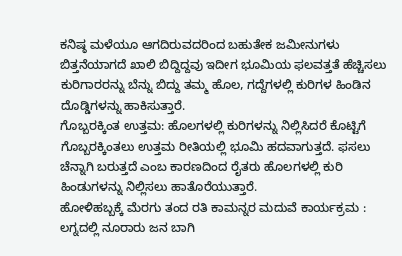ಕನಿಷ್ಠ ಮಳೆಯೂ ಆಗದಿರುವದರಿಂದ ಬಹುತೇಕ ಜಮೀನುಗಳು ಬಿತ್ತನೆಯಾಗದೆ ಖಾಲಿ ಬಿದ್ದಿದ್ದವು ಇದೀಗ ಭೂಮಿಯ ಫಲವತ್ತತೆ ಹೆಚ್ಚಿಸಲು ಕುರಿಗಾರರನ್ನು ಬೆನ್ನು ಬಿದ್ದು ತಮ್ಮ ಹೊಲ, ಗದ್ದೆಗಳಲ್ಲಿ ಕುರಿಗಳ ಹಿಂಡಿನ ದೊಡ್ಡಿಗಳನ್ನು ಹಾಕಿಸುತ್ತಾರೆ.
ಗೊಬ್ಬರಕ್ಕಿಂತ ಉತ್ತಮ: ಹೊಲಗಳಲ್ಲಿ ಕುರಿಗಳನ್ನು ನಿಲ್ಲಿಸಿದರೆ ಕೊಟ್ಟಿಗೆ ಗೊಬ್ಬರಕ್ಕಿಂತಲು ಉತ್ತಮ ರೀತಿಯಲ್ಲಿ ಭೂಮಿ ಹದವಾಗುತ್ತದೆ. ಫಸಲು ಚೆನ್ನಾಗಿ ಬರುತ್ತದೆ ಎಂಬ ಕಾರಣದಿಂದ ರೈತರು ಹೊಲಗಳಲ್ಲಿ ಕುರಿ ಹಿಂಡುಗಳನ್ನು ನಿಲ್ಲಿಸಲು ಹಾತೊರೆಯುತ್ತಾರೆ.
ಹೋಳಿಹಬ್ಬಕ್ಕೆ ಮೆರಗು ತಂದ ರತಿ ಕಾಮನ್ನರ ಮದುವೆ ಕಾರ್ಯಕ್ರಮ : ಲಗ್ನದಲ್ಲಿ ನೂರಾರು ಜನ ಬಾಗಿ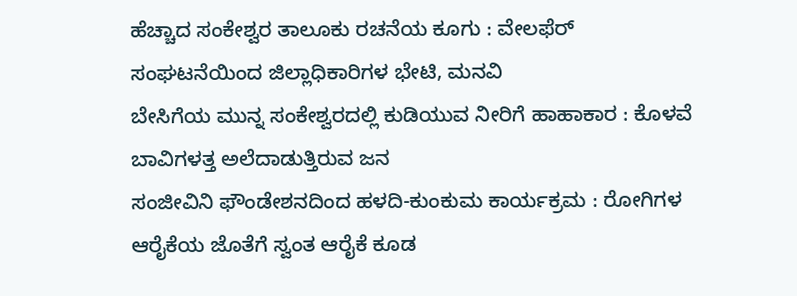ಹೆಚ್ಚಾದ ಸಂಕೇಶ್ವರ ತಾಲೂಕು ರಚನೆಯ ಕೂಗು : ವೇಲಫೆರ್ ಸಂಘಟನೆಯಿಂದ ಜಿಲ್ಲಾಧಿಕಾರಿಗಳ ಭೇಟಿ, ಮನವಿ
ಬೇಸಿಗೆಯ ಮುನ್ನ ಸಂಕೇಶ್ವರದಲ್ಲಿ ಕುಡಿಯುವ ನೀರಿಗೆ ಹಾಹಾಕಾರ : ಕೊಳವೆ ಬಾವಿಗಳತ್ತ ಅಲೆದಾಡುತ್ತಿರುವ ಜನ
ಸಂಜೀವಿನಿ ಫೌಂಡೇಶನದಿಂದ ಹಳದಿ-ಕುಂಕುಮ ಕಾರ್ಯಕ್ರಮ : ರೋಗಿಗಳ ಆರೈಕೆಯ ಜೊತೆಗೆ ಸ್ವಂತ ಆರೈಕೆ ಕೂಡ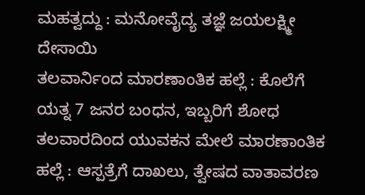ಮಹತ್ವದ್ದು : ಮನೋವೈದ್ಯ ತಜ್ಞೆ ಜಯಲಕ್ಷ್ಮೀ ದೇಸಾಯಿ
ತಲವಾರ್ನಿಂದ ಮಾರಣಾಂತಿಕ ಹಲ್ಲೆ : ಕೊಲೆಗೆ ಯತ್ನ 7 ಜನರ ಬಂಧನ, ಇಬ್ಬರಿಗೆ ಶೋಧ
ತಲವಾರದಿಂದ ಯುವಕನ ಮೇಲೆ ಮಾರಣಾಂತಿಕ ಹಲ್ಲೆ : ಆಸ್ಪತ್ರೆಗೆ ದಾಖಲು, ತ್ವೇಷದ ವಾತಾವರಣ